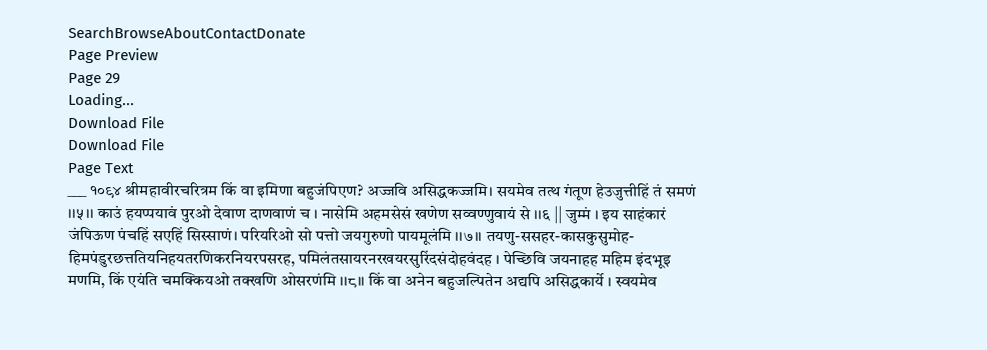SearchBrowseAboutContactDonate
Page Preview
Page 29
Loading...
Download File
Download File
Page Text
___ १०९४ श्रीमहावीरचरित्रम किं वा इमिणा बहुजंपिएण? अज्जवि असिद्धकज्जमि। सयमेव तत्थ गंतूण हेउजुत्तीहिं तं समणं ।।५।। काउं हयप्पयावं पुरओ देवाण दाणवाणं च । नासेमि अहमसेसं खणेण सव्वण्णुवायं से ।।६ || जुम्मं । इय साहंकारं जंपिऊण पंचहिं सएहिं सिस्साणं। परियरिओ सो पत्तो जयगुरुणो पायमूलंमि ।।७।। तयणु-ससहर-कासकुसुमोह-हिमपंडुरछत्ततियनिहयतरणिकरनियरपसरह, पमिलंतसायरनरखयरसुरिंदसंदोहवंदह । पेच्छिवि जयनाहह महिम इंदभूइ मणमि, किं एयंति चमक्कियओ तक्खणि ओसरणंमि ।।८।। किं वा अनेन बहुजल्पितेन अद्यपि असिद्धकार्ये । स्वयमेव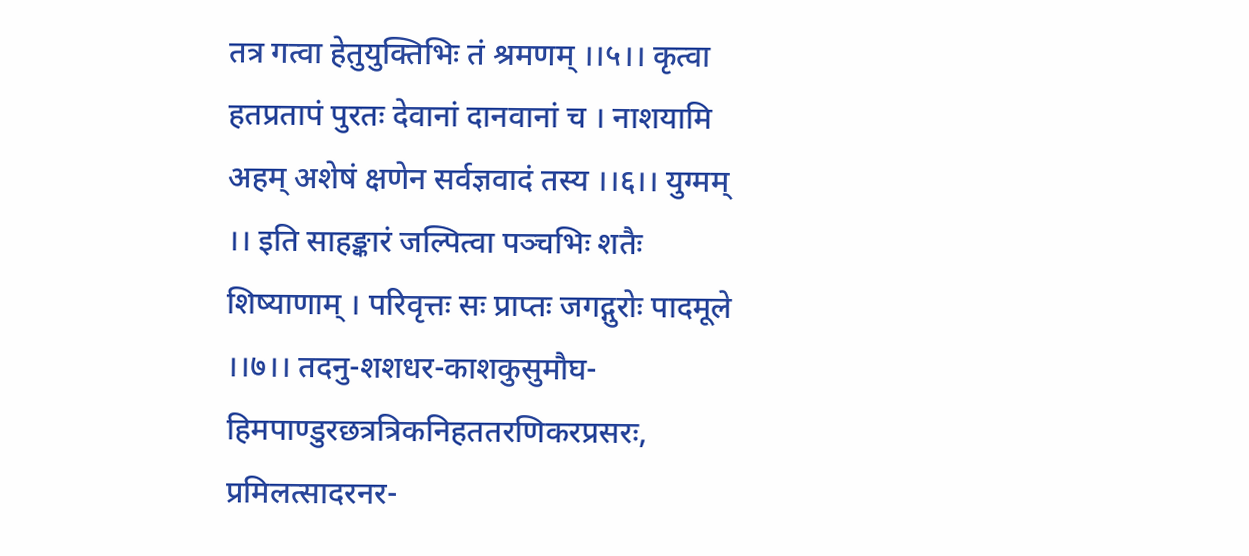तत्र गत्वा हेतुयुक्तिभिः तं श्रमणम् ।।५।। कृत्वा हतप्रतापं पुरतः देवानां दानवानां च । नाशयामि अहम् अशेषं क्षणेन सर्वज्ञवादं तस्य ।।६।। युग्मम् ।। इति साहङ्कारं जल्पित्वा पञ्चभिः शतैः शिष्याणाम् । परिवृत्तः सः प्राप्तः जगद्गुरोः पादमूले ।।७।। तदनु-शशधर-काशकुसुमौघ-हिमपाण्डुरछत्रत्रिकनिहततरणिकरप्रसरः, प्रमिलत्सादरनर-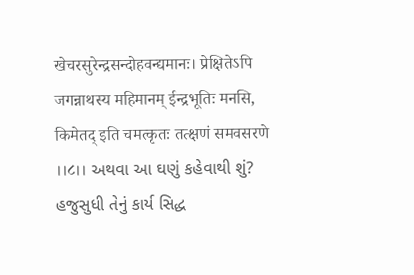खेचरसुरेन्द्रसन्दोहवन्द्यमानः। प्रेक्षितेऽपि जगन्नाथस्य महिमानम् ईन्द्रभूतिः मनसि, किमेतद् इति चमत्कृतः तत्क्षणं समवसरणे ।।८।। અથવા આ ઘણું કહેવાથી શું? હજુસુધી તેનું કાર્ય સિદ્ધ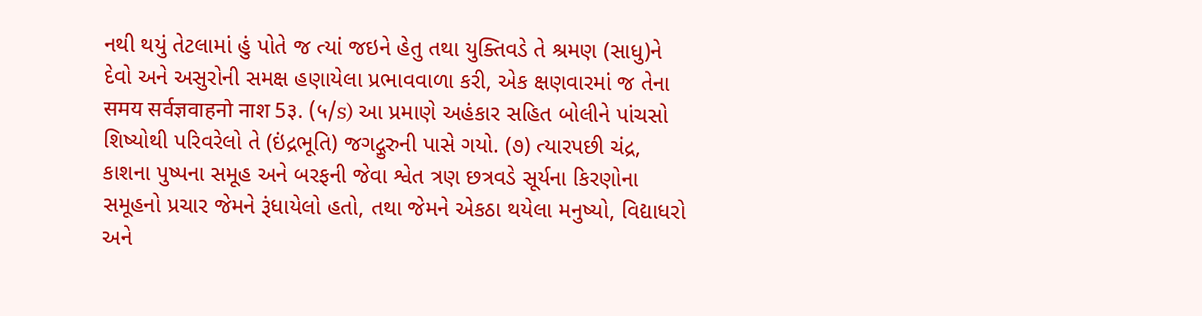નથી થયું તેટલામાં હું પોતે જ ત્યાં જઇને હેતુ તથા યુક્તિવડે તે શ્રમણ (સાધુ)ને દેવો અને અસુરોની સમક્ષ હણાયેલા પ્રભાવવાળા કરી, એક ક્ષણવારમાં જ તેના समय सर्वज्ञवाहनो नाश 5३. (५/s) આ પ્રમાણે અહંકાર સહિત બોલીને પાંચસો શિષ્યોથી પરિવરેલો તે (ઇંદ્રભૂતિ) જગદ્ગુરુની પાસે ગયો. (૭) ત્યારપછી ચંદ્ર, કાશના પુષ્પના સમૂહ અને બરફની જેવા શ્વેત ત્રણ છત્રવડે સૂર્યના કિરણોના સમૂહનો પ્રચાર જેમને રૂંધાયેલો હતો, તથા જેમને એકઠા થયેલા મનુષ્યો, વિદ્યાધરો અને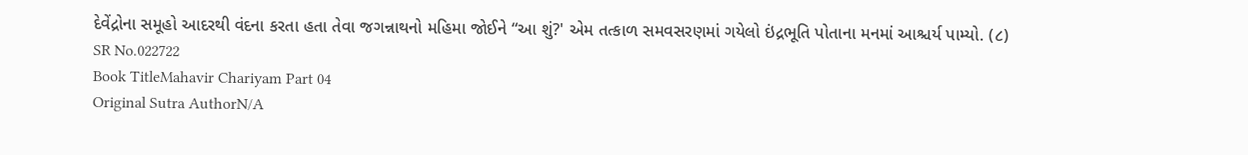દેવેંદ્રોના સમૂહો આદરથી વંદના કરતા હતા તેવા જગન્નાથનો મહિમા જોઈને “આ શું?' એમ તત્કાળ સમવસરણમાં ગયેલો ઇંદ્રભૂતિ પોતાના મનમાં આશ્ચર્ય પામ્યો. (૮)
SR No.022722
Book TitleMahavir Chariyam Part 04
Original Sutra AuthorN/A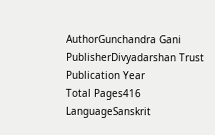AuthorGunchandra Gani
PublisherDivyadarshan Trust
Publication Year
Total Pages416
LanguageSanskrit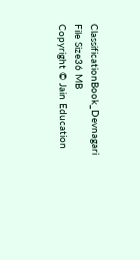ClassificationBook_Devnagari
File Size36 MB
Copyright © Jain Education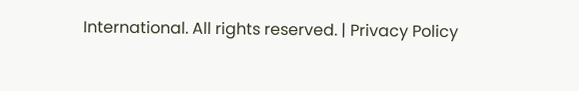International. All rights reserved. | Privacy Policy